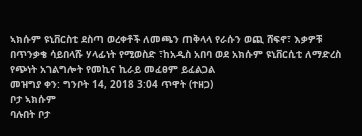ኣክሱም ዩኒቨርስቲ ደስጣ ወረቀቶች ለመጫን ጠቅላላ የራሱን ወጪ ሸፍኖ፣ እቃዎቹ በጥንቃቄ ሳይበላሹ ሃላፊነት የሚወስድ ፣ከአዲስ አበባ ወደ አክሱም ዩኒቨርሲቲ ለማድረስ የጭነት አገልግሎት የመኪና ኪራይ መፈፀም ይፈልጋል
መዝግያ ቀን: ግንቦት 14, 2018 3:04 ጥዋት (ተዘጋ)
ቦታ ኣክሱም
ባሉበት ቦታ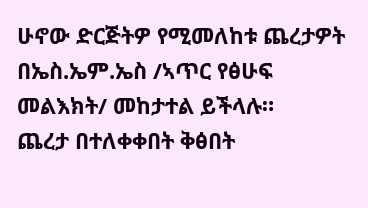ሁኖው ድርጅትዎ የሚመለከቱ ጨረታዎት በኤስ.ኤም.ኤስ /ኣጥር የፅሁፍ መልእክት/ መከታተል ይችላሉ።
ጨረታ በተለቀቀበት ቅፅበት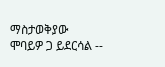ማስታወቅያው ሞባይዎ ጋ ይደርሳል --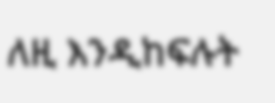ለዚ እንዲከፍሉት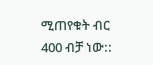ሚጠየቁት ብር 400 ብቻ ነው::